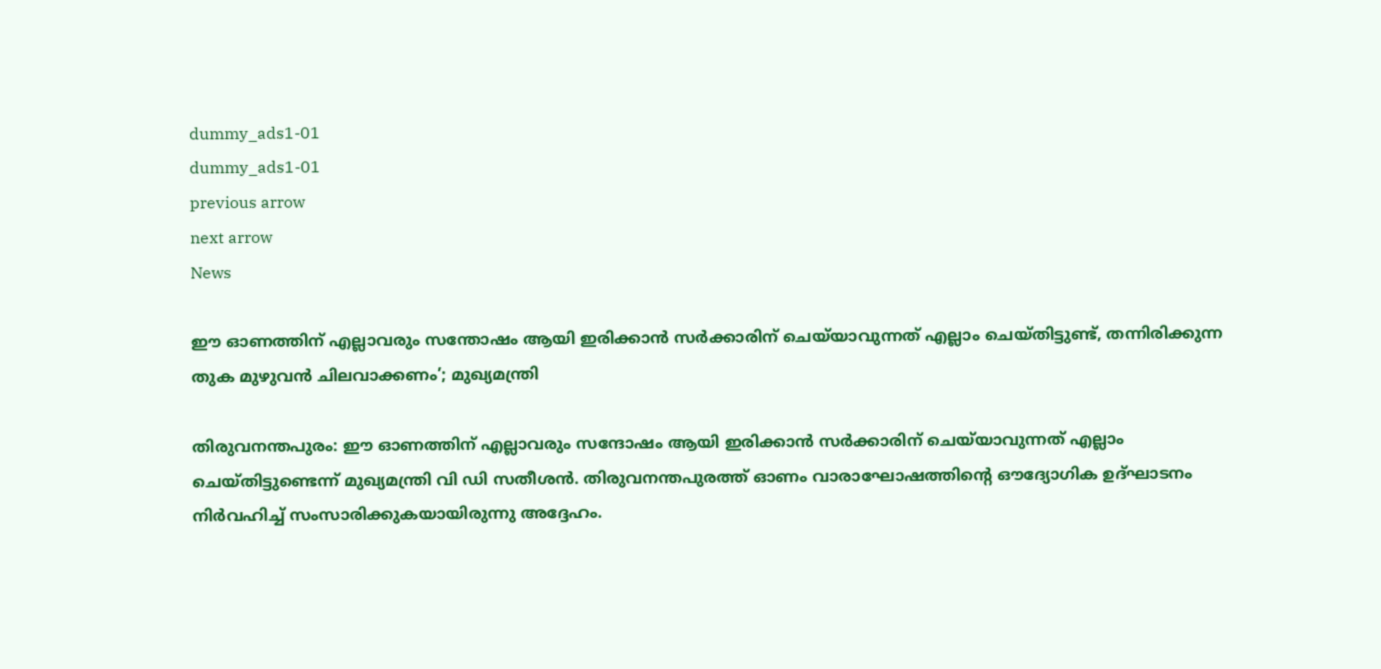dummy_ads1-01
dummy_ads1-01
previous arrow
next arrow
News

ഈ ഓണത്തിന് എല്ലാവരും സന്തോഷം ആയി ഇരിക്കാൻ സർക്കാരിന് ചെയ്‌യാവുന്നത് എല്ലാം ചെയ്തിട്ടുണ്ട്, തന്നിരിക്കുന്ന തുക മുഴുവൻ ചിലവാക്കണം’; മുഖ്യമന്ത്രി

തിരുവനന്തപുരം: ഈ ഓണത്തിന് എല്ലാവരും സന്ദോഷം ആയി ഇരിക്കാൻ സർക്കാരിന് ചെയ്‌യാവുന്നത് എല്ലാം ചെയ്തിട്ടുണ്ടെന്ന് മുഖ്യമന്ത്രി വി ഡി സതീശൻ. തിരുവനന്തപുരത്ത് ഓണം വാരാഘോഷത്തിന്റെ ഔദ്യോഗിക ഉദ്ഘാടനം നിർവഹിച്ച് സംസാരിക്കുകയായിരുന്നു അദ്ദേഹം.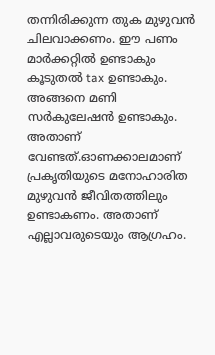തന്നിരിക്കുന്ന തുക മുഴുവൻ ചിലവാക്കണം. ഈ പണം മാർക്കറ്റിൽ ഉണ്ടാകും കൂടുതൽ tax ഉണ്ടാകും. അങ്ങനെ മണി സർകുലേഷൻ ഉണ്ടാകും. അതാണ് വേണ്ടത്.ഓണക്കാലമാണ് പ്രകൃതിയുടെ മനോഹാരിത മുഴുവൻ ജീവിതത്തിലും ഉണ്ടാകണം. അതാണ് എല്ലാവരുടെയും ആഗ്രഹം.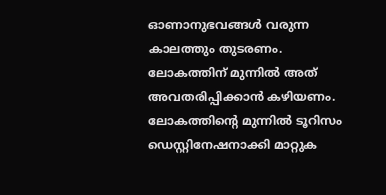ഓണാനുഭവങ്ങൾ വരുന്ന കാലത്തും തുടരണം. ലോകത്തിന് മുന്നിൽ അത് അവതരിപ്പിക്കാൻ കഴിയണം. ലോകത്തിന്റെ മുന്നിൽ ടൂറിസം ഡെസ്റ്റിനേഷനാക്കി മാറ്റുക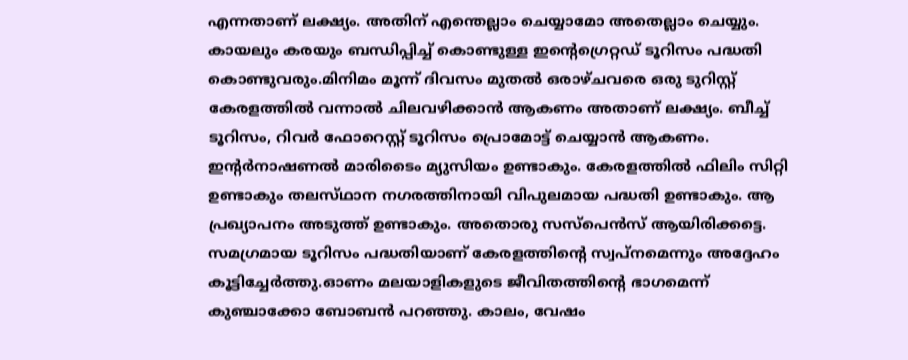എന്നതാണ് ലക്ഷ്യം. അതിന് എന്തെല്ലാം ചെയ്യാമോ അതെല്ലാം ചെയ്യും. കായലും കരയും ബന്ധിപ്പിച്ച് കൊണ്ടുള്ള ഇന്റെഗ്രെറ്റഡ് ടൂറിസം പദ്ധതി കൊണ്ടുവരും.മിനിമം മൂന്ന് ദിവസം മുതൽ ഒരാഴ്ചവരെ ഒരു ടുറിസ്റ്റ് കേരളത്തിൽ വന്നാൽ ചിലവഴിക്കാൻ ആകണം അതാണ് ലക്ഷ്യം. ബീച്ച് ടൂറിസം, റിവർ ഫോറെസ്റ്റ് ടൂറിസം പ്രൊമോട്ട് ചെയ്യാൻ ആകണം. ഇന്റർനാഷണൽ മാരിടൈം മ്യുസിയം ഉണ്ടാകും. കേരളത്തിൽ ഫിലിം സിറ്റി ഉണ്ടാകും തലസ്‌ഥാന നഗരത്തിനായി വിപുലമായ പദ്ധതി ഉണ്ടാകും. ആ പ്രഖ്യാപനം അടുത്ത് ഉണ്ടാകും. അതൊരു സസ്പെൻസ് ആയിരിക്കട്ടെ. സമഗ്രമായ ടൂറിസം പദ്ധതിയാണ് കേരളത്തിന്റെ സ്വപ്നമെന്നും അദ്ദേഹം കൂട്ടിച്ചേർത്തു.ഓണം മലയാളികളുടെ ജീവിതത്തിന്റെ ഭാഗമെന്ന് കുഞ്ചാക്കോ ബോബൻ പറഞ്ഞു. കാലം, വേഷം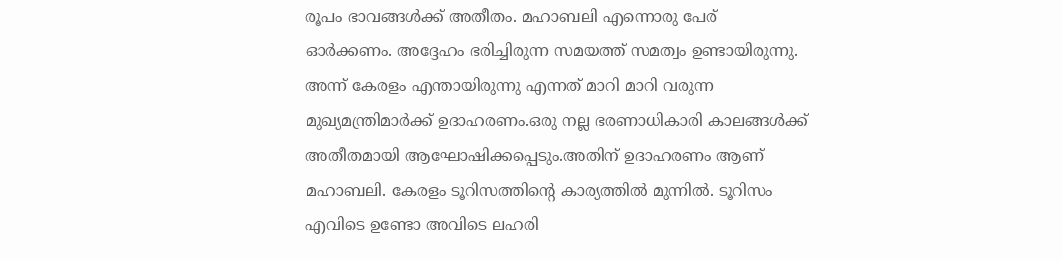രൂപം ഭാവങ്ങൾക്ക് അതീതം. മഹാബലി എന്നൊരു പേര് ഓർക്കണം. അദ്ദേഹം ഭരിച്ചിരുന്ന സമയത്ത് സമത്വം ഉണ്ടായിരുന്നു. അന്ന് കേരളം എന്തായിരുന്നു എന്നത് മാറി മാറി വരുന്ന മുഖ്യമന്ത്രിമാർക്ക് ഉദാഹരണം.ഒരു നല്ല ഭരണാധികാരി കാലങ്ങൾക്ക് അതീതമായി ആഘോഷിക്കപ്പെടും.അതിന് ഉദാഹരണം ആണ് മഹാബലി. കേരളം ടൂറിസത്തിന്റെ കാര്യത്തിൽ മുന്നിൽ. ടൂറിസം എവിടെ ഉണ്ടോ അവിടെ ലഹരി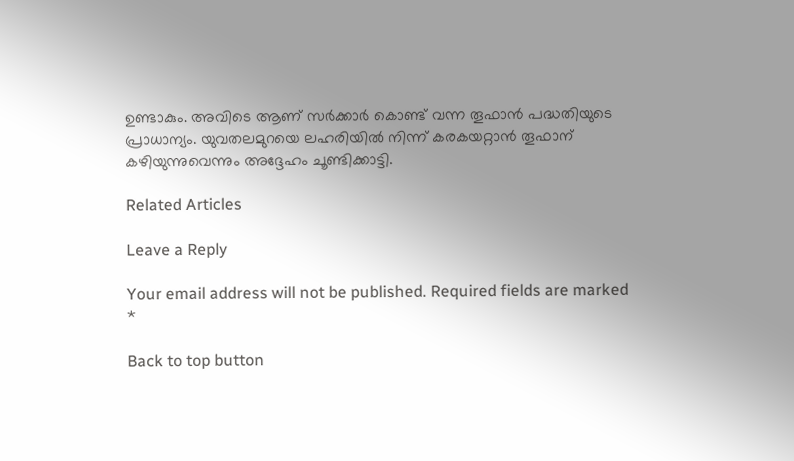ഉണ്ടാകും. അവിടെ ആണ് സർക്കാർ കൊണ്ട് വന്ന തൂഫാൻ പദ്ധതിയുടെ പ്രാധാന്യം. യുവതലമുറയെ ലഹരിയിൽ നിന്ന് കരകയറ്റാൻ തൂഫാന് കഴിയുന്നുവെന്നും അദ്ദേഹം ചൂണ്ടിക്കാട്ടി.

Related Articles

Leave a Reply

Your email address will not be published. Required fields are marked *

Back to top button